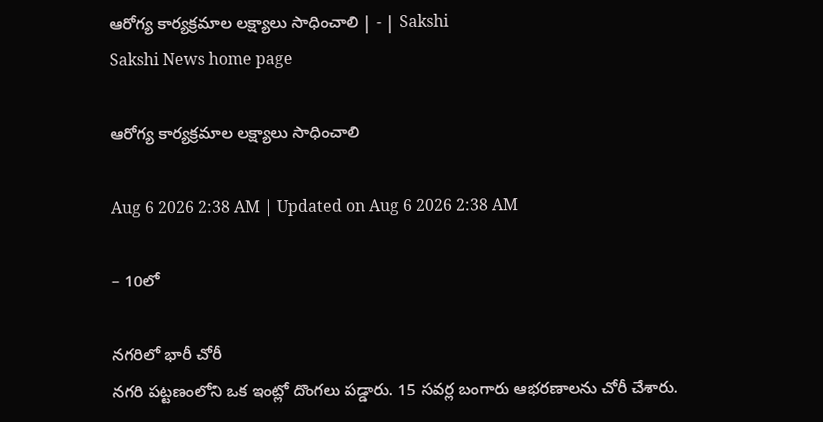ఆరోగ్య కార్యక్రమాల లక్ష్యాలు సాధించాలి | - | Sakshi
Sakshi News home page

ఆరోగ్య కార్యక్రమాల లక్ష్యాలు సాధించాలి

Aug 6 2026 2:38 AM | Updated on Aug 6 2026 2:38 AM

– 10లో

నగరిలో భారీ చోరీ
నగరి పట్టణంలోని ఒక ఇంట్లో దొంగలు పడ్డారు. 15 సవర్ల బంగారు ఆభరణాలను చోరీ చేశారు.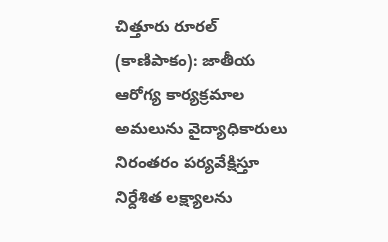చిత్తూరు రూరల్‌ (కాణిపాకం): జాతీయ ఆరోగ్య కార్యక్రమాల అమలును వైద్యాధికారులు నిరంతరం పర్యవేక్షిస్తూ నిర్దేశిత లక్ష్యాలను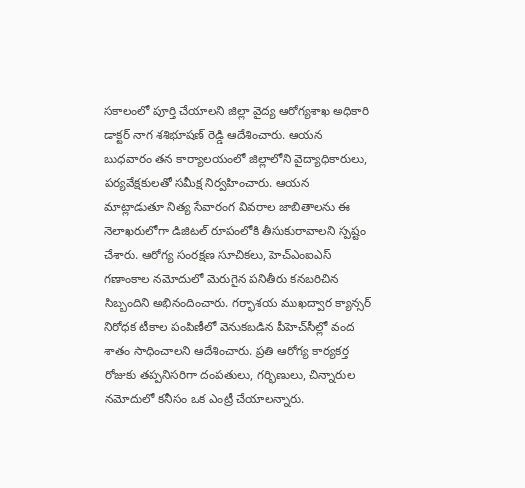సకాలంలో పూర్తి చేయాలని జిల్లా వైద్య ఆరోగ్యశాఖ అధికారి డాక్టర్‌ నాగ శశిభూషణ్‌ రెడ్డి ఆదేశించారు. ఆయన బుధవారం తన కార్యాలయంలో జిల్లాలోని వైద్యాధికారులు, పర్యవేక్షకులతో సమీక్ష నిర్వహించారు. ఆయన మాట్లాడుతూ నిత్య సేవారంగ వివరాల జాబితాలను ఈ నెలాఖరులోగా డిజిటల్‌ రూపంలోకి తీసుకురావాలని స్పష్టం చేశారు. ఆరోగ్య సంరక్షణ సూచికలు, హెచ్‌ఎంఐఎస్‌ గణాంకాల నమోదులో మెరుగైన పనితీరు కనబరిచిన సిబ్బందిని అభినందించారు. గర్భాశయ ముఖద్వార క్యాన్సర్‌ నిరోధక టీకాల పంపిణీలో వెనుకబడిన పీహెచ్‌సీల్లో వంద శాతం సాధించాలని ఆదేశించారు. ప్రతి ఆరోగ్య కార్యకర్త రోజుకు తప్పనిసరిగా దంపతులు, గర్భిణులు, చిన్నారుల నమోదులో కనీసం ఒక ఎంట్రీ చేయాలన్నారు.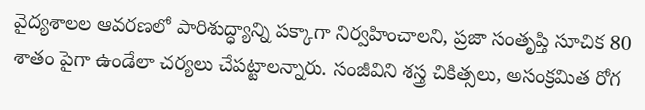వైద్యశాలల ఆవరణలో పారిశుద్ధ్యాన్ని పక్కాగా నిర్వహించాలని, ప్రజా సంతృప్తి సూచిక 80 శాతం పైగా ఉండేలా చర్యలు చేపట్టాలన్నారు. సంజీవిని శస్త్ర చికిత్సలు, అసంక్రమిత రోగ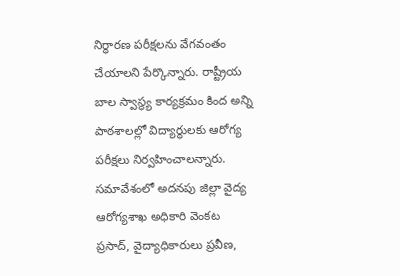నిర్ధారణ పరీక్షలను వేగవంతం చేయాలని పేర్కొన్నారు. రాష్ట్రీయ బాల స్వాస్థ్య కార్యక్రమం కింద అన్ని పాఠశాలల్లో విద్యార్థులకు ఆరోగ్య పరీక్షలు నిర్వహించాలన్నారు. సమావేశంలో అదనపు జిల్లా వైద్య ఆరోగ్యశాఖ అధికారి వెంకట ప్రసాద్‌, వైద్యాధికారులు ప్రవీణ,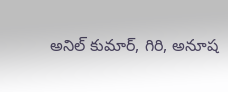అనిల్‌ కుమార్‌, గిరి, అనూష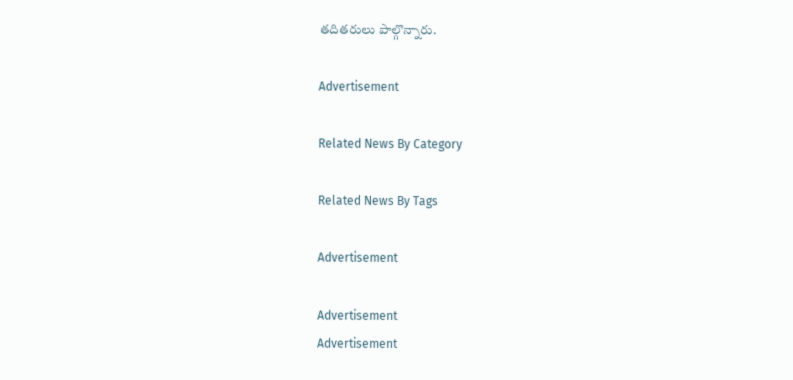తదితరులు పాల్గొన్నారు.

Advertisement

Related News By Category

Related News By Tags

Advertisement

Advertisement
Advertisement